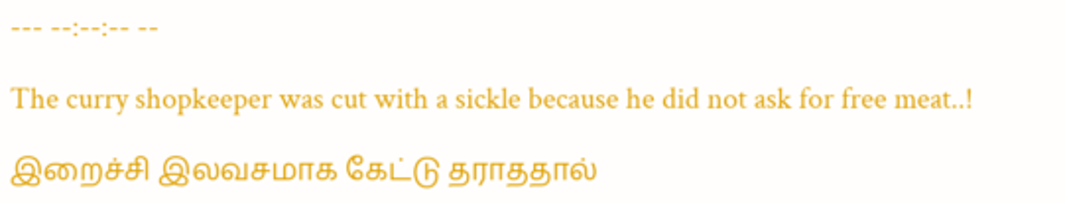--- --:--:-- --

The curry shopkeeper was cut with a sickle because he did not ask for free meat..!

இறைச்சி இலவசமாக கேட்டு தராததால்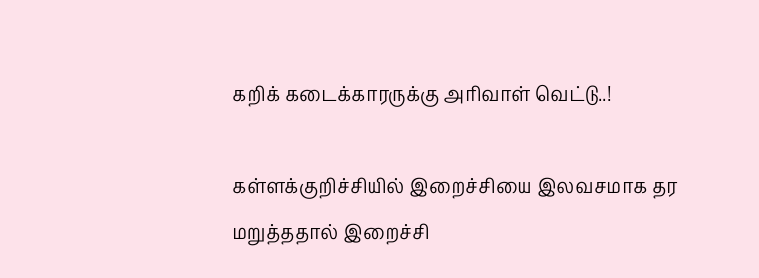கறிக் கடைக்காரருக்கு அரிவாள் வெட்டு..!

கள்ளக்குறிச்சியில் இறைச்சியை இலவசமாக தர மறுத்ததால் இறைச்சி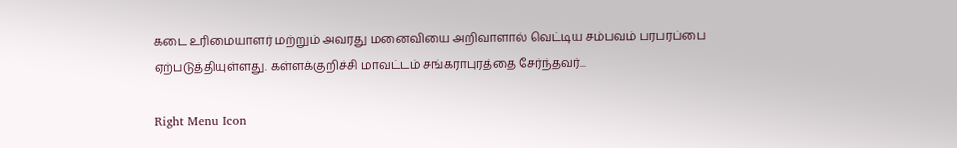கடை உரிமையாளர் மற்றும் அவரது மனைவியை அறிவாளால் வெட்டிய சம்பவம் பரபரப்பை ஏற்படுத்தியுள்ளது. கள்ளக்குறிச்சி மாவட்டம் சங்கராபுரத்தை சேர்ந்தவர்...

Right Menu Icon